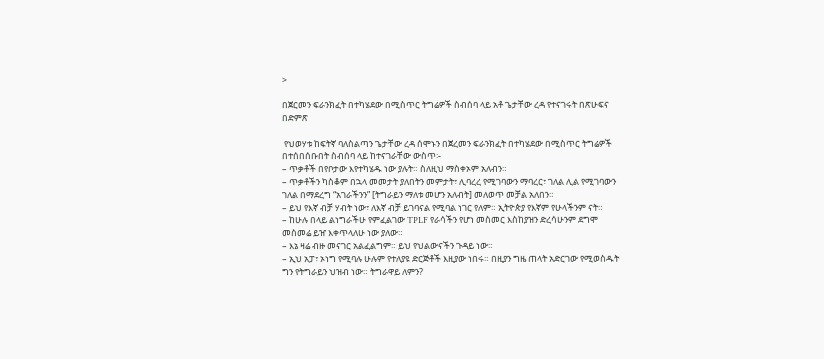>

በጀርመን ፍራንክፈት በተካሄደው በሚስጥር ትግሬዎች ስብሰባ ላይ አቶ ጌታቸው ረዳ የተናገሩት በጽሁፍና በድምጽ

 የህወሃቱ ከፍትኛ ባለስልጣን ጌታቸው ረዳ ሰሞኑን በጀረመን ፍራንክፈት በተካሄደው በሚስጥር ትግሬዎች በተሰበሰቡበት ስብሰባ ላይ ከተናገራቸው ውስጥ፡-
– ጥቃቶች በየቦታው እየተካሄዱ ነው ያሉት። ስለዚህ ማስቀኦም አለብን።
– ጥቃቶችን ካስቆም በኋላ መመታት ያለበትን መምታት፣ ሊባረረ የሚገባውን ማባረር፣ ገለል ሊል የሚገባውን ገለል በማደረግ “አገራችንን” [ትግራይን ማለቱ መሆን አለብት] መለወጥ መቻል አለበን።
– ይህ የእኛ ብቻ ሃብት ነው፣ ለእኛ ብቻ ይገባናል የሚባል ነገር የለም። ኢትዮጵያ የእኛም የሁላችንም ናት።
– ከሁሉ በላይ ልነግራችሁ የምፈልገው TPLF የራሳችን የሆነ መስመር እስከያዝን ድረሳሁንም ደግሞ መስመሬ ይዠ እቀጥላለሁ ነው ያለው።
– እኔ ዛሬ ብዙ መናገር አልፈልግም። ይህ የህልውናችን ጉዳይ ነው።
– ኢህ አፓ፣ ኦነግ የሚባሉ ሁሉም የተለያዩ ድርጅቶች እዚያው ነበሩ። በዚያን ግዜ ጠላት አድርገው የሚወስዱት ግን የትግራይን ህዝብ ነው። ትግራዋይ ለምን?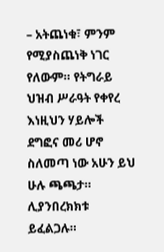– አትጨነቁ፣ ምንም የሚያስጨነቅ ነገር የለውም። የትግራይ ህዝብ ሥራዓት የቀየረ እነዚህን ሃይሎች ደግፎና መሪ ሆኖ ስለመጣ ነው አሁን ይህ ሁሉ ጫጫታ። ሊያንበረክክቱ ይፈልጋሉ።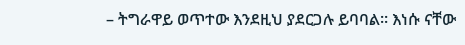– ትግራዋይ ወጥተው እንደዚህ ያደርጋሉ ይባባል። እነሱ ናቸው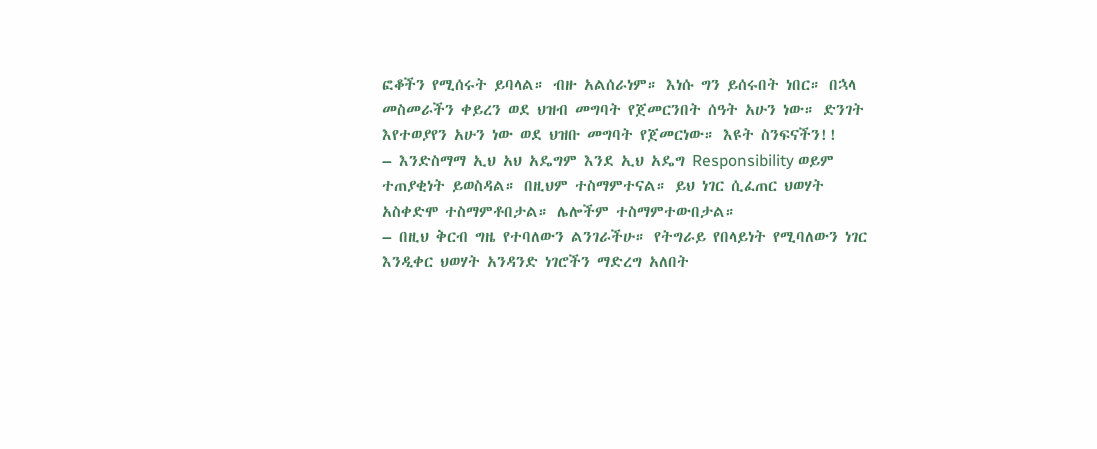ፎቆችን የሚሰሩት ይባላል። ብዙ አልሰራነም። እነሱ ግን ይሰሩበት ነበር። በኋላ መስመራችን ቀይረን ወደ ህዝብ መግባት የጀመርንበት ሰዓት አሁን ነው። ድንገት እየተወያየን አሁን ነው ወደ ህዝቡ መግባት የጀመርነው። እዩት ስንፍናችን!!
– እንድስማማ ኢህ አህ አዴግም እንደ ኢህ አዴግ Responsibility ወይም ተጠያቂነት ይወስዳል። በዚህም ተስማምተናል። ይህ ነገር ሲፈጠር ህወሃት አስቀድሞ ተስማምቶበታል። ሌሎችም ተስማምተውበታል።
– በዚህ ቅርብ ግዜ የተባለውን ልንገራችሁ። የትግራይ የበላይነት የሚባለውን ነገር እንዲቀር ህወሃት አንዳንድ ነገሮችን ማድረግ አለበት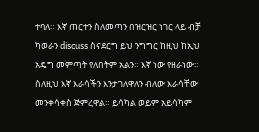ተባለ። እኛ ጠርተን ስለመጣን በዝርዝር ነገር ላይ ብቻ ካወራን discuss ስናደርግ ይህ ንግግር ከዚህ ከኢህ አዴግ መምጣት የለበትም አልን። እኛ ነው የዘራነው። ስለዚህ እኛ እራሳችን እንታገለዋለን ብለው እራሳቸው መንቀሳቀስ ጅምረዋል። ይሳካል ወይም አይሳካም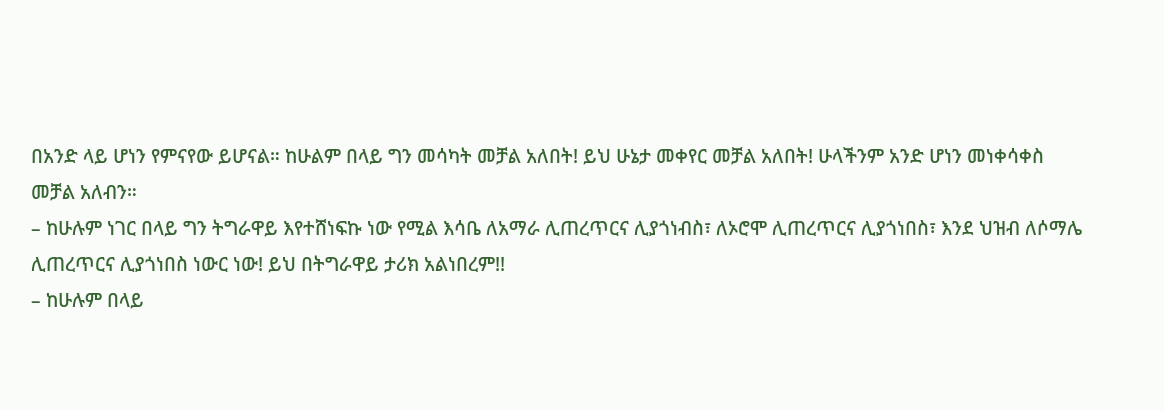በአንድ ላይ ሆነን የምናየው ይሆናል። ከሁልም በላይ ግን መሳካት መቻል አለበት! ይህ ሁኔታ መቀየር መቻል አለበት! ሁላችንም አንድ ሆነን መነቀሳቀስ መቻል አለብን።
– ከሁሉም ነገር በላይ ግን ትግራዋይ እየተሸነፍኩ ነው የሚል እሳቤ ለአማራ ሊጠረጥርና ሊያጎነብስ፣ ለኦሮሞ ሊጠረጥርና ሊያጎነበስ፣ እንደ ህዝብ ለሶማሌ ሊጠረጥርና ሊያጎነበስ ነውር ነው! ይህ በትግራዋይ ታሪክ አልነበረም!!
– ከሁሉም በላይ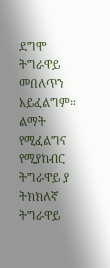ደግሞ ትግራዋይ መበለጥን አይፈልግም። ልማት የሚፈልግና የሚያከብር ትግራዋይ ያ ትክክለኛ ትግራዋይ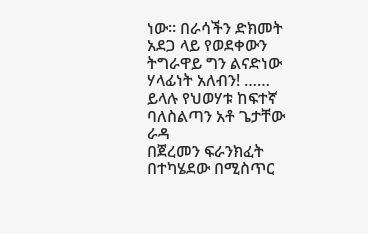ነው። በራሳችን ድክመት አደጋ ላይ የወደቀውን ትግራዋይ ግን ልናድነው ሃላፊነት አለብን! ……
ይላሉ የህወሃቱ ከፍተኛ ባለስልጣን አቶ ጌታቸው ራዳ
በጀረመን ፍራንክፈት በተካሄደው በሚስጥር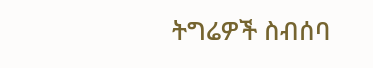ትግሬዎች ስብሰባ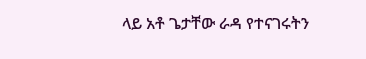ላይ አቶ ጌታቸው ራዳ የተናገሩትን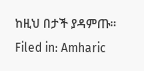ከዚህ በታች ያዳምጡ።
Filed in: Amharic